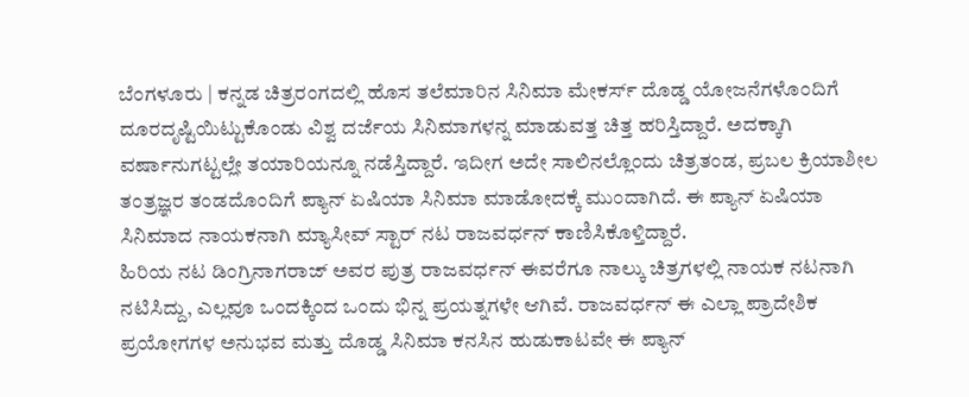ಬೆಂಗಳೂರು | ಕನ್ನಡ ಚಿತ್ರರಂಗದಲ್ಲಿ ಹೊಸ ತಲೆಮಾರಿನ ಸಿನಿಮಾ ಮೇಕರ್ಸ್ ದೊಡ್ಡ ಯೋಜನೆಗಳೊಂದಿಗೆ ದೂರದೃಷ್ಟಿಯಿಟ್ಟುಕೊಂಡು ವಿಶ್ವ ದರ್ಜೆಯ ಸಿನಿಮಾಗಳನ್ನ ಮಾಡುವತ್ತ ಚಿತ್ತ ಹರಿಸ್ತಿದ್ದಾರೆ. ಅದಕ್ಕಾಗಿ ವರ್ಷಾನುಗಟ್ಟಲ್ಲೇ ತಯಾರಿಯನ್ನೂ ನಡೆಸ್ತಿದ್ದಾರೆ. ಇದೀಗ ಅದೇ ಸಾಲಿನಲ್ಲೊಂದು ಚಿತ್ರತಂಡ, ಪ್ರಬಲ ಕ್ರಿಯಾಶೀಲ ತಂತ್ರಜ್ಞರ ತಂಡದೊಂದಿಗೆ ಪ್ಯಾನ್ ಏಷಿಯಾ ಸಿನಿಮಾ ಮಾಡೋದಕ್ಕೆ ಮುಂದಾಗಿದೆ. ಈ ಪ್ಯಾನ್ ಏಷಿಯಾ ಸಿನಿಮಾದ ನಾಯಕನಾಗಿ ಮ್ಯಾಸೀವ್ ಸ್ಟಾರ್ ನಟ ರಾಜವರ್ಧನ್ ಕಾಣಿಸಿಕೊಳ್ತಿದ್ದಾರೆ.
ಹಿರಿಯ ನಟ ಡಿಂಗ್ರಿನಾಗರಾಜ್ ಅವರ ಪುತ್ರ ರಾಜವರ್ಧನ್ ಈವರೆಗೂ ನಾಲ್ಕು ಚಿತ್ರಗಳಲ್ಲಿ ನಾಯಕ ನಟನಾಗಿ ನಟಿಸಿದ್ದು, ಎಲ್ಲವೂ ಒಂದಕ್ಕಿಂದ ಒಂದು ಭಿನ್ನ ಪ್ರಯತ್ನಗಳೇ ಆಗಿವೆ. ರಾಜವರ್ಧನ್ ಈ ಎಲ್ಲಾ ಪ್ರಾದೇಶಿಕ ಪ್ರಯೋಗಗಳ ಅನುಭವ ಮತ್ತು ದೊಡ್ಡ ಸಿನಿಮಾ ಕನಸಿನ ಹುಡುಕಾಟವೇ ಈ ಪ್ಯಾನ್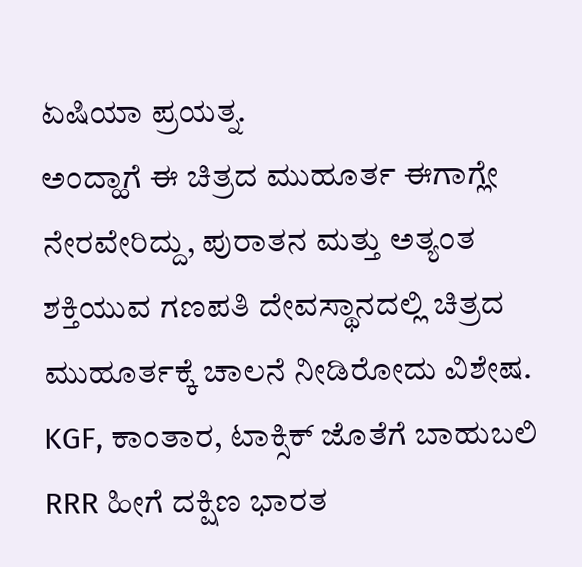ಏಷಿಯಾ ಪ್ರಯತ್ನ.
ಅಂದ್ಹಾಗೆ ಈ ಚಿತ್ರದ ಮುಹೂರ್ತ ಈಗಾಗ್ಲೇ ನೇರವೇರಿದ್ದು, ಪುರಾತನ ಮತ್ತು ಅತ್ಯಂತ ಶಕ್ತಿಯುವ ಗಣಪತಿ ದೇವಸ್ಥಾನದಲ್ಲಿ ಚಿತ್ರದ ಮುಹೂರ್ತಕ್ಕೆ ಚಾಲನೆ ನೀಡಿರೋದು ವಿಶೇಷ. KGF, ಕಾಂತಾರ, ಟಾಕ್ಸಿಕ್ ಜೊತೆಗೆ ಬಾಹುಬಲಿ RRR ಹೀಗೆ ದಕ್ಷಿಣ ಭಾರತ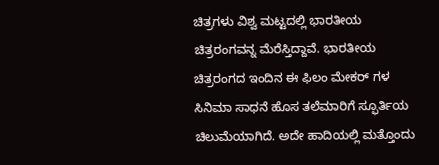ಚಿತ್ರಗಳು ವಿಶ್ವ ಮಟ್ಟದಲ್ಲಿ ಭಾರತೀಯ ಚಿತ್ರರಂಗವನ್ನ ಮೆರೆಸ್ತಿದ್ದಾವೆ. ಭಾರತೀಯ ಚಿತ್ರರಂಗದ ಇಂದಿನ ಈ ಫಿಲಂ ಮೇಕರ್ ಗಳ ಸಿನಿಮಾ ಸಾಧನೆ ಹೊಸ ತಲೆಮಾರಿಗೆ ಸ್ಫೂರ್ತಿಯ ಚಿಲುಮೆಯಾಗಿದೆ. ಅದೇ ಹಾದಿಯಲ್ಲಿ ಮತ್ತೊಂದು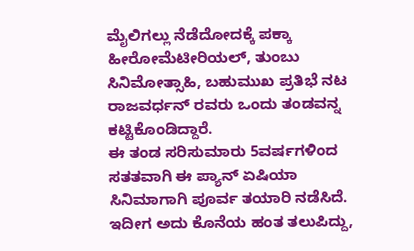ಮೈಲಿಗಲ್ಲು ನೆಡೆದೋದಕ್ಕೆ ಪಕ್ಕಾ ಹೀರೋಮೆಟೀರಿಯಲ್, ತುಂಬು ಸಿನಿಮೋತ್ಸಾಹಿ, ಬಹುಮುಖ ಪ್ರತಿಭೆ ನಟ ರಾಜವರ್ಧನ್ ರವರು ಒಂದು ತಂಡವನ್ನ ಕಟ್ಟಿಕೊಂಡಿದ್ದಾರೆ.
ಈ ತಂಡ ಸರಿಸುಮಾರು 5ವರ್ಷಗಳಿಂದ ಸತತವಾಗಿ ಈ ಪ್ಯಾನ್ ಏಷಿಯಾ ಸಿನಿಮಾಗಾಗಿ ಪೂರ್ವ ತಯಾರಿ ನಡೆಸಿದೆ. ಇದೀಗ ಅದು ಕೊನೆಯ ಹಂತ ತಲುಪಿದ್ದು,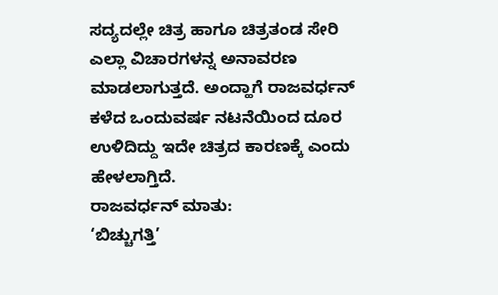ಸದ್ಯದಲ್ಲೇ ಚಿತ್ರ ಹಾಗೂ ಚಿತ್ರತಂಡ ಸೇರಿ ಎಲ್ಲಾ ವಿಚಾರಗಳನ್ನ ಅನಾವರಣ ಮಾಡಲಾಗುತ್ತದೆ. ಅಂದ್ಹಾಗೆ ರಾಜವರ್ಧನ್ ಕಳೆದ ಒಂದುವರ್ಷ ನಟನೆಯಿಂದ ದೂರ ಉಳಿದಿದ್ದು ಇದೇ ಚಿತ್ರದ ಕಾರಣಕ್ಕೆ ಎಂದು ಹೇಳಲಾಗ್ತಿದೆ.
ರಾಜವರ್ಧನ್ ಮಾತು:
‘ಬಿಚ್ಚುಗತ್ತಿ’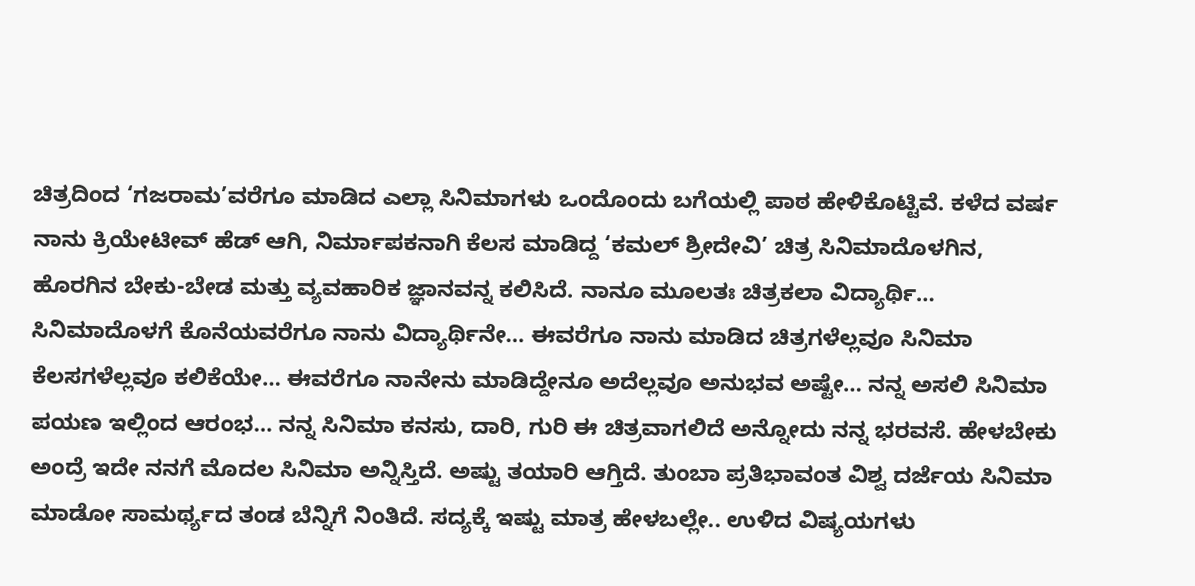ಚಿತ್ರದಿಂದ ‘ಗಜರಾಮ’ವರೆಗೂ ಮಾಡಿದ ಎಲ್ಲಾ ಸಿನಿಮಾಗಳು ಒಂದೊಂದು ಬಗೆಯಲ್ಲಿ ಪಾಠ ಹೇಳಿಕೊಟ್ಟಿವೆ. ಕಳೆದ ವರ್ಷ ನಾನು ಕ್ರಿಯೇಟೀವ್ ಹೆಡ್ ಆಗಿ, ನಿರ್ಮಾಪಕನಾಗಿ ಕೆಲಸ ಮಾಡಿದ್ದ ‘ಕಮಲ್ ಶ್ರೀದೇವಿ’ ಚಿತ್ರ ಸಿನಿಮಾದೊಳಗಿನ, ಹೊರಗಿನ ಬೇಕು-ಬೇಡ ಮತ್ತು ವ್ಯವಹಾರಿಕ ಜ್ಞಾನವನ್ನ ಕಲಿಸಿದೆ. ನಾನೂ ಮೂಲತಃ ಚಿತ್ರಕಲಾ ವಿದ್ಯಾರ್ಥಿ… ಸಿನಿಮಾದೊಳಗೆ ಕೊನೆಯವರೆಗೂ ನಾನು ವಿದ್ಯಾರ್ಥಿನೇ… ಈವರೆಗೂ ನಾನು ಮಾಡಿದ ಚಿತ್ರಗಳೆಲ್ಲವೂ ಸಿನಿಮಾ ಕೆಲಸಗಳೆಲ್ಲವೂ ಕಲಿಕೆಯೇ… ಈವರೆಗೂ ನಾನೇನು ಮಾಡಿದ್ದೇನೂ ಅದೆಲ್ಲವೂ ಅನುಭವ ಅಷ್ಟೇ… ನನ್ನ ಅಸಲಿ ಸಿನಿಮಾ ಪಯಣ ಇಲ್ಲಿಂದ ಆರಂಭ… ನನ್ನ ಸಿನಿಮಾ ಕನಸು, ದಾರಿ, ಗುರಿ ಈ ಚಿತ್ರವಾಗಲಿದೆ ಅನ್ನೋದು ನನ್ನ ಭರವಸೆ. ಹೇಳಬೇಕು ಅಂದ್ರೆ ಇದೇ ನನಗೆ ಮೊದಲ ಸಿನಿಮಾ ಅನ್ನಿಸ್ತಿದೆ. ಅಷ್ಟು ತಯಾರಿ ಆಗ್ತಿದೆ. ತುಂಬಾ ಪ್ರತಿಭಾವಂತ ವಿಶ್ವ ದರ್ಜೆಯ ಸಿನಿಮಾ ಮಾಡೋ ಸಾಮರ್ಥ್ಯದ ತಂಡ ಬೆನ್ನಿಗೆ ನಿಂತಿದೆ. ಸದ್ಯಕ್ಕೆ ಇಷ್ಟು ಮಾತ್ರ ಹೇಳಬಲ್ಲೇ.. ಉಳಿದ ವಿಷ್ಯಯಗಳು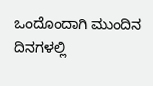ಒಂದೊಂದಾಗಿ ಮುಂದಿನ ದಿನಗಳಲ್ಲಿ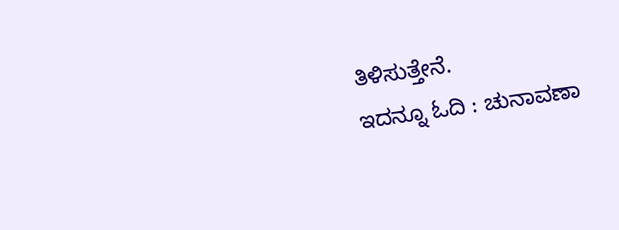ತಿಳಿಸುತ್ತೇನೆ.
ಇದನ್ನೂ ಓದಿ : ಚುನಾವಣಾ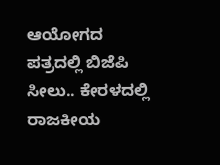ಆಯೋಗದ ಪತ್ರದಲ್ಲಿ ಬಿಜೆಪಿ ಸೀಲು.. ಕೇರಳದಲ್ಲಿ ರಾಜಕೀಯ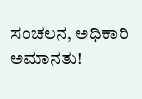ಸಂಚಲನ, ಅಧಿಕಾರಿ ಅಮಾನತು!